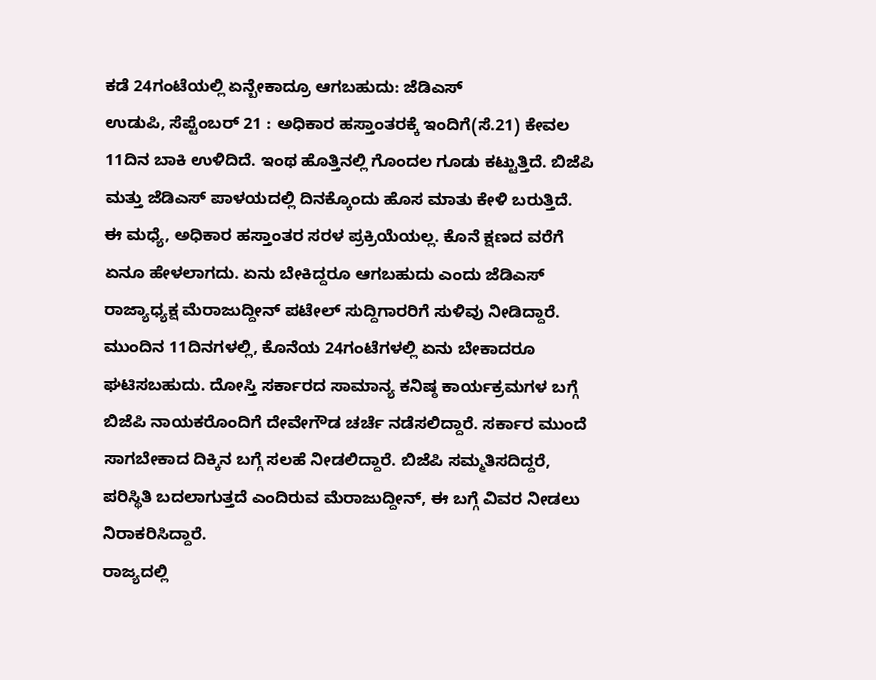ಕಡೆ 24ಗಂಟೆಯಲ್ಲಿ ಏನ್ಬೇಕಾದ್ರೂ ಆಗಬಹುದು: ಜೆಡಿಎಸ್
ಉಡುಪಿ, ಸೆಪ್ಟೆಂಬರ್ 21 : ಅಧಿಕಾರ ಹಸ್ತಾಂತರಕ್ಕೆ ಇಂದಿಗೆ(ಸೆ.21) ಕೇವಲ 11ದಿನ ಬಾಕಿ ಉಳಿದಿದೆ. ಇಂಥ ಹೊತ್ತಿನಲ್ಲಿ ಗೊಂದಲ ಗೂಡು ಕಟ್ಟುತ್ತಿದೆ. ಬಿಜೆಪಿ ಮತ್ತು ಜೆಡಿಎಸ್ ಪಾಳಯದಲ್ಲಿ ದಿನಕ್ಕೊಂದು ಹೊಸ ಮಾತು ಕೇಳಿ ಬರುತ್ತಿದೆ.
ಈ ಮಧ್ಯೆ, ಅಧಿಕಾರ ಹಸ್ತಾಂತರ ಸರಳ ಪ್ರಕ್ರಿಯೆಯಲ್ಲ. ಕೊನೆ ಕ್ಷಣದ ವರೆಗೆ ಏನೂ ಹೇಳಲಾಗದು. ಏನು ಬೇಕಿದ್ದರೂ ಆಗಬಹುದು ಎಂದು ಜೆಡಿಎಸ್ ರಾಜ್ಯಾಧ್ಯಕ್ಷ ಮೆರಾಜುದ್ದೀನ್ ಪಟೇಲ್ ಸುದ್ದಿಗಾರರಿಗೆ ಸುಳಿವು ನೀಡಿದ್ದಾರೆ.
ಮುಂದಿನ 11ದಿನಗಳಲ್ಲಿ, ಕೊನೆಯ 24ಗಂಟೆಗಳಲ್ಲಿ ಏನು ಬೇಕಾದರೂ ಘಟಿಸಬಹುದು. ದೋಸ್ತಿ ಸರ್ಕಾರದ ಸಾಮಾನ್ಯ ಕನಿಷ್ಠ ಕಾರ್ಯಕ್ರಮಗಳ ಬಗ್ಗೆ ಬಿಜೆಪಿ ನಾಯಕರೊಂದಿಗೆ ದೇವೇಗೌಡ ಚರ್ಚೆ ನಡೆಸಲಿದ್ದಾರೆ. ಸರ್ಕಾರ ಮುಂದೆ ಸಾಗಬೇಕಾದ ದಿಕ್ಕಿನ ಬಗ್ಗೆ ಸಲಹೆ ನೀಡಲಿದ್ದಾರೆ. ಬಿಜೆಪಿ ಸಮ್ಮತಿಸದಿದ್ದರೆ, ಪರಿಸ್ಥಿತಿ ಬದಲಾಗುತ್ತದೆ ಎಂದಿರುವ ಮೆರಾಜುದ್ದೀನ್, ಈ ಬಗ್ಗೆ ವಿವರ ನೀಡಲು ನಿರಾಕರಿಸಿದ್ದಾರೆ.
ರಾಜ್ಯದಲ್ಲಿ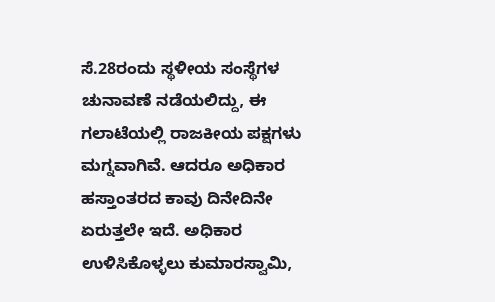ಸೆ.28ರಂದು ಸ್ಥಳೀಯ ಸಂಸ್ಥೆಗಳ ಚುನಾವಣೆ ನಡೆಯಲಿದ್ದು, ಈ ಗಲಾಟೆಯಲ್ಲಿ ರಾಜಕೀಯ ಪಕ್ಷಗಳು ಮಗ್ನವಾಗಿವೆ. ಆದರೂ ಅಧಿಕಾರ ಹಸ್ತಾಂತರದ ಕಾವು ದಿನೇದಿನೇ ಏರುತ್ತಲೇ ಇದೆ. ಅಧಿಕಾರ ಉಳಿಸಿಕೊಳ್ಳಲು ಕುಮಾರಸ್ವಾಮಿ,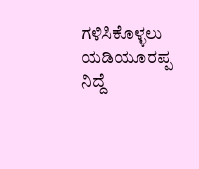ಗಳಿಸಿಕೊಳ್ಳಲು ಯಡಿಯೂರಪ್ಪ ನಿದ್ದೆ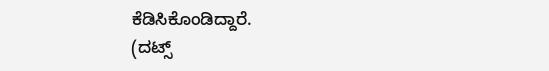ಕೆಡಿಸಿಕೊಂಡಿದ್ದಾರೆ.
(ದಟ್ಸ್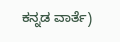ಕನ್ನಡ ವಾರ್ತೆ)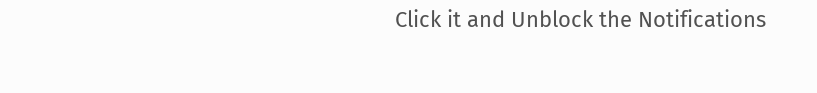Click it and Unblock the Notifications